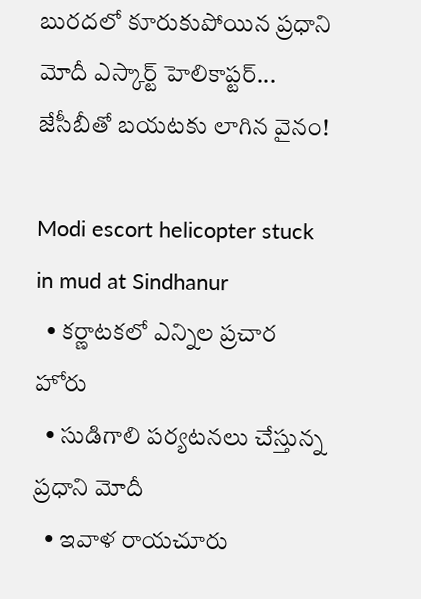బురదలో కూరుకుపోయిన ప్రధాని మోదీ ఎస్కార్ట్ హెలికాప్టర్... జేసీబీతో బయటకు లాగిన వైనం!

Modi escort helicopter stuck in mud at Sindhanur
  • కర్ణాటకలో ఎన్నిల ప్రచార హోరు
  • సుడిగాలి పర్యటనలు చేస్తున్న ప్రధాని మోదీ
  • ఇవాళ రాయచూరు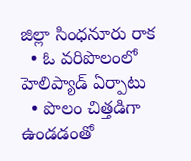జిల్లా సింధనూరు రాక
  • ఓ వరిపొలంలో హెలిప్యాడ్ ఏర్పాటు
  • పొలం చిత్తడిగా ఉండడంతో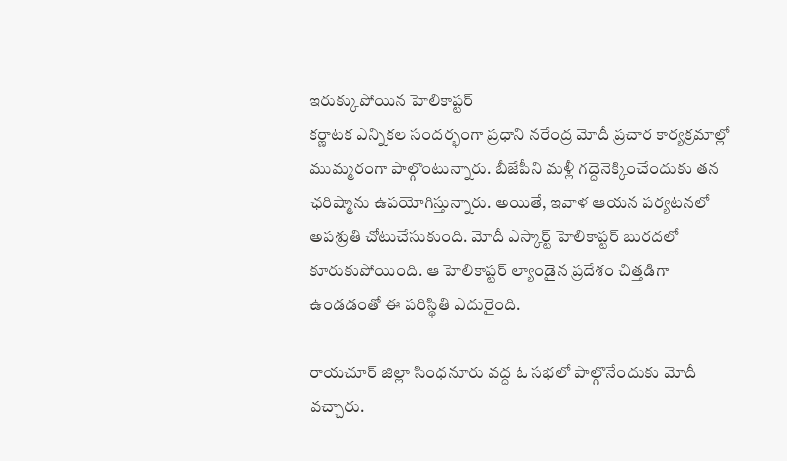ఇరుక్కుపోయిన హెలికాప్టర్
కర్ణాటక ఎన్నికల సందర్భంగా ప్రధాని నరేంద్ర మోదీ ప్రచార కార్యక్రమాల్లో ముమ్మరంగా పాల్గొంటున్నారు. బీజేపీని మళ్లీ గద్దెనెక్కించేందుకు తన ఛరిష్మాను ఉపయోగిస్తున్నారు. అయితే, ఇవాళ ఆయన పర్యటనలో అపశ్రుతి చోటుచేసుకుంది. మోదీ ఎస్కార్ట్ హెలికాప్టర్ బురదలో కూరుకుపోయింది. ఆ హెలికాప్టర్ ల్యాండైన ప్రదేశం చిత్తడిగా ఉండడంతో ఈ పరిస్థితి ఎదురైంది.

రాయచూర్ జిల్లా సింధనూరు వద్ద ఓ సభలో పాల్గొనేందుకు మోదీ వచ్చారు.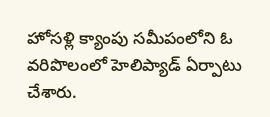హోసళ్లి క్యాంపు సమీపంలోని ఓ వరిపొలంలో హెలిప్యాడ్ ఏర్పాటు చేశారు.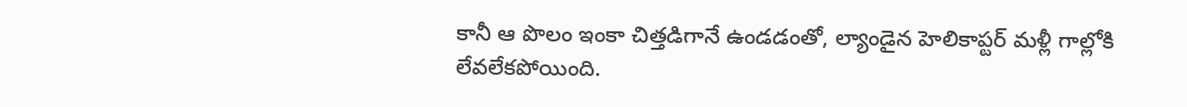కానీ ఆ పొలం ఇంకా చిత్తడిగానే ఉండడంతో, ల్యాండైన హెలికాప్టర్ మళ్లీ గాల్లోకి లేవలేకపోయింది.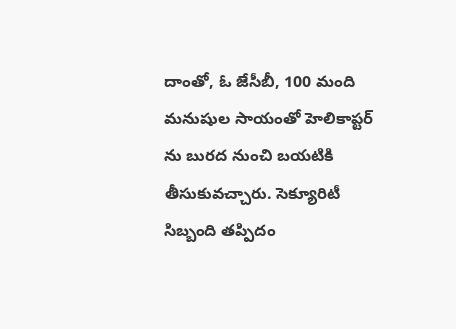దాంతో, ఓ జేసీబీ, 100 మంది మనుషుల సాయంతో హెలికాప్టర్ ను బురద నుంచి బయటికి తీసుకువచ్చారు. సెక్యూరిటీ సిబ్బంది తప్పిదం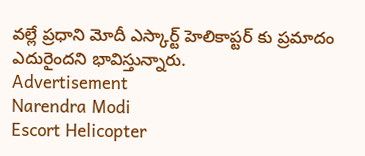వల్లే ప్రధాని మోదీ ఎస్కార్ట్ హెలికాప్టర్ కు ప్రమాదం ఎదురైందని భావిస్తున్నారు.
Advertisement
Narendra Modi
Escort Helicopter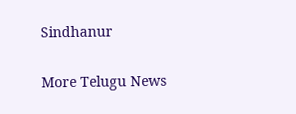Sindhanur

More Telugu News